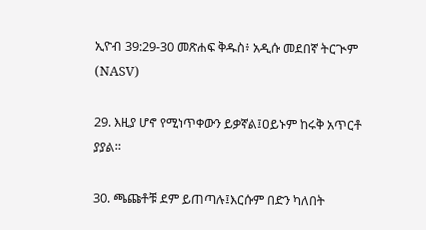ኢዮብ 39:29-30 መጽሐፍ ቅዱስ፥ አዲሱ መደበኛ ትርጒም (NASV)

29. እዚያ ሆኖ የሚነጥቀውን ይቃኛል፤ዐይኑም ከሩቅ አጥርቶ ያያል።

30. ጫጩቶቹ ደም ይጠጣሉ፤እርሱም በድን ካለበት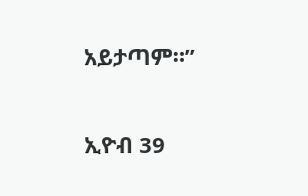አይታጣም።”

ኢዮብ 39